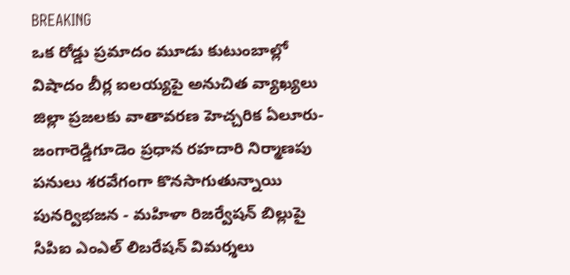BREAKING
ఒక రోడ్డు ప్రమాదం మూడు కుటుంబాల్లో విషాదం బీర్ల ఐలయ్యపై అనుచిత వ్యాఖ్యలు జిల్లా ప్రజలకు వాతావరణ హెచ్చరిక ఏలూరు-జంగారెడ్డిగూడెం ప్రధాన రహదారి నిర్మాణపు పనులు శరవేగంగా కొనసాగుతున్నాయి పునర్విభజన - మహిళా రిజర్వేషన్ బిల్లుపై సిపిఐ ఎంఎల్ లిబరేషన్ విమర్శలు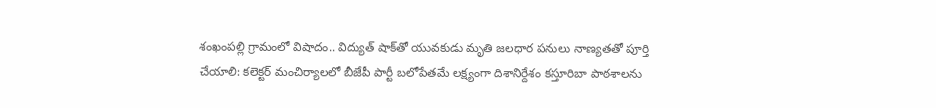శంఖంపల్లి గ్రామంలో విషాదం.. విద్యుత్ షాక్‌తో యువకుడు మృతి జలధార పనులు నాణ్యతతో పూర్తి చేయాలి: కలెక్టర్ మంచిర్యాలలో బీజేపీ పార్టీ బలోపేతమే లక్ష్యంగా దిశానిర్దేశం కస్తూరిబా పాఠశాలను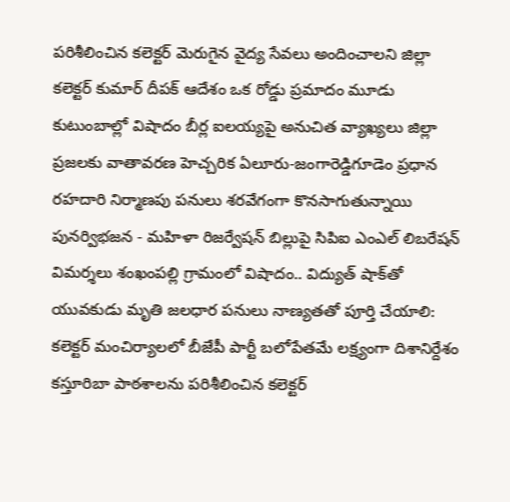పరిశీలించిన కలెక్టర్ మెరుగైన వైద్య సేవలు అందించాలని జిల్లా కలెక్టర్ కుమార్ దీపక్ ఆదేశం ఒక రోడ్డు ప్రమాదం మూడు కుటుంబాల్లో విషాదం బీర్ల ఐలయ్యపై అనుచిత వ్యాఖ్యలు జిల్లా ప్రజలకు వాతావరణ హెచ్చరిక ఏలూరు-జంగారెడ్డిగూడెం ప్రధాన రహదారి నిర్మాణపు పనులు శరవేగంగా కొనసాగుతున్నాయి పునర్విభజన - మహిళా రిజర్వేషన్ బిల్లుపై సిపిఐ ఎంఎల్ లిబరేషన్ విమర్శలు శంఖంపల్లి గ్రామంలో విషాదం.. విద్యుత్ షాక్‌తో యువకుడు మృతి జలధార పనులు నాణ్యతతో పూర్తి చేయాలి: కలెక్టర్ మంచిర్యాలలో బీజేపీ పార్టీ బలోపేతమే లక్ష్యంగా దిశానిర్దేశం కస్తూరిబా పాఠశాలను పరిశీలించిన కలెక్టర్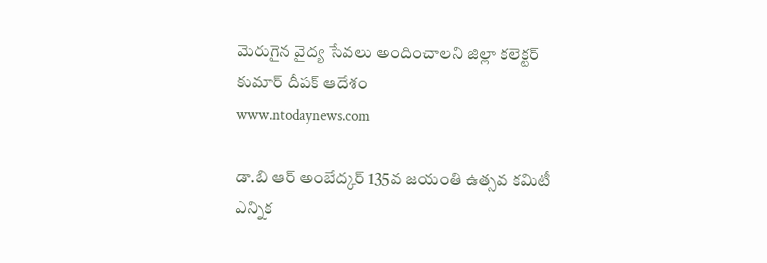మెరుగైన వైద్య సేవలు అందించాలని జిల్లా కలెక్టర్ కుమార్ దీపక్ ఆదేశం
www.ntodaynews.com

డా.బి ఆర్ అంబేద్కర్ 135వ జయంతి ఉత్సవ కమిటీ ఎన్నిక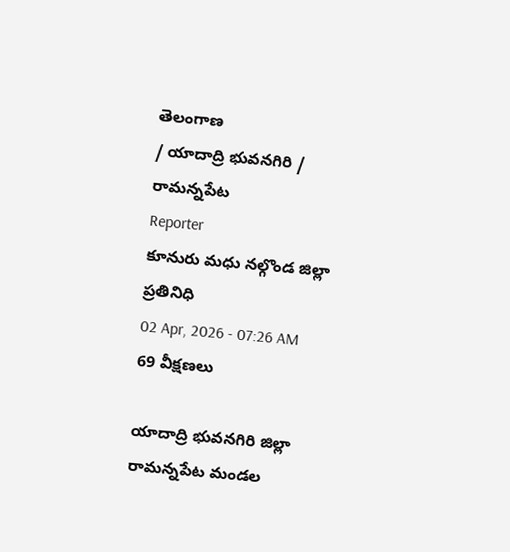తెలంగాణ
/ యాదాద్రి భువనగిరి / రామన్నపేట
Reporter
కూనురు మధు నల్గొండ జిల్లా ప్రతినిధి
02 Apr, 2026 - 07:26 AM
69 వీక్షణలు

యాదాద్రి భువనగిరి జిల్లా రామన్నపేట మండల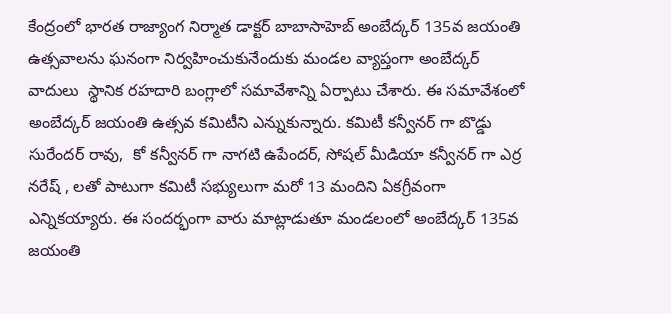కేంద్రంలో భారత రాజ్యాంగ నిర్మాత డాక్టర్ బాబాసాహెబ్ అంబేద్కర్ 135వ జయంతి ఉత్సవాలను ఘనంగా నిర్వహించుకునేందుకు మండల వ్యాప్తంగా అంబేద్కర్ వాదులు  స్థానిక రహదారి బంగ్లాలో సమావేశాన్ని ఏర్పాటు చేశారు. ఈ సమావేశంలో అంబేద్కర్ జయంతి ఉత్సవ కమిటీని ఎన్నుకున్నారు. కమిటీ కన్వీనర్ గా బొడ్డు సురేందర్ రావు,  కో కన్వీనర్ గా నాగటి ఉపేందర్, సోషల్ మీడియా కన్వీనర్ గా ఎర్ర నరేష్ , లతో పాటుగా కమిటీ సభ్యులుగా మరో 13 మందిని ఏకగ్రీవంగా ఎన్నికయ్యారు. ఈ సందర్భంగా వారు మాట్లాడుతూ మండలంలో అంబేద్కర్ 135వ జయంతి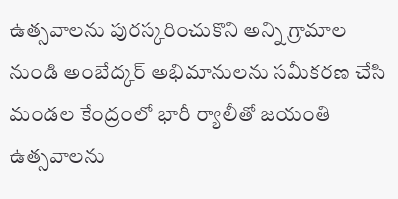ఉత్సవాలను పురస్కరించుకొని అన్ని గ్రామాల నుండి అంబేద్కర్ అభిమానులను సమీకరణ చేసి మండల కేంద్రంలో భారీ ర్యాలీతో జయంతి ఉత్సవాలను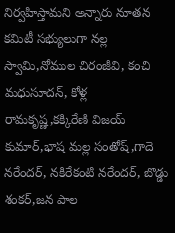నిర్వహిస్తామని అన్నారు నూతన కమిటీ సభ్యులుగా నల్ల స్వామి,నోముల చిరంజీవి, కంచి మధుసూదన్, కోళ్ల రామకృష్ణ,కక్కిరేణి విజయ్ కుమార్,భాష మల్ల సంతోష్,గాదె నరేందర్, నకిరేకంటి నరేందర్, బొడ్డు శంకర్,జన పాల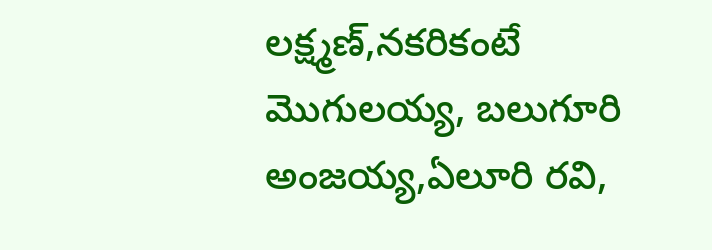లక్ష్మణ్,నకరికంటే మొగులయ్య, బలుగూరి అంజయ్య,ఏలూరి రవి,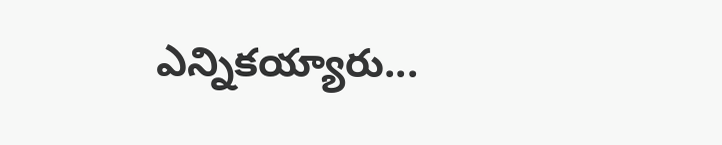ఎన్నికయ్యారు...